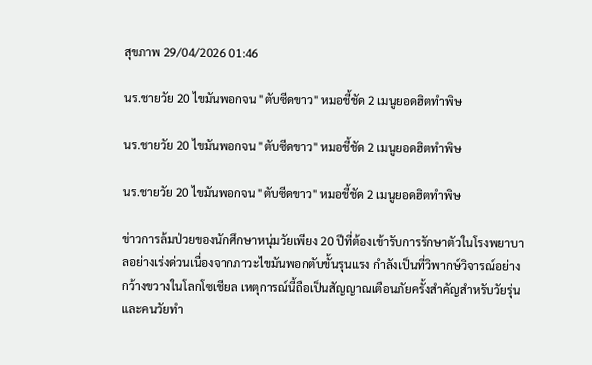สุขภาพ 29/04/2026 01:46

นร.ชายวัย 20 ไขมันพอกจน "ตับซีดขาว" หมอชี้ชัด 2 เมนูยอดฮิตทำพิษ

นร.ชายวัย 20 ไขมันพอกจน "ตับซีดขาว" หมอชี้ชัด 2 เมนูยอดฮิตทำพิษ

นร.ชายวัย 20 ไขมันพอกจน "ตับซีดขาว" หมอชี้ชัด 2 เมนูยอดฮิตทำพิษ

ข่าวการล้มป่วยของนักศึกษาหนุ่มวัยเพียง 20 ปีที่ต้องเข้ารับการรักษาตัวในโรงพยาบาลอย่างเร่งด่วนเนื่องจากภาวะไขมันพอกตับขั้นรุนแรง กำลังเป็นที่วิพากษ์วิจารณ์อย่างกว้างขวางในโลกโซเชียล เหตุการณ์นี้ถือเป็นสัญญาณเตือนภัยครั้งสำคัญสำหรับวัยรุ่นและคนวัยทำ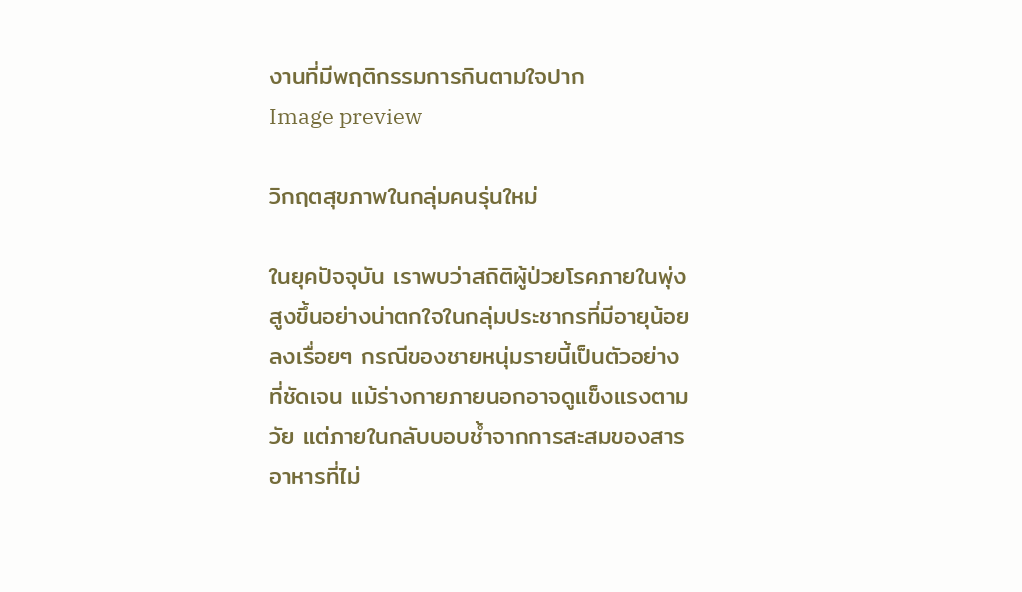งานที่มีพฤติกรรมการกินตามใจปาก
Image preview

วิกฤตสุขภาพในกลุ่มคนรุ่นใหม่

ในยุคปัจจุบัน เราพบว่าสถิติผู้ป่วยโรคภายในพุ่งสูงขึ้นอย่างน่าตกใจในกลุ่มประชากรที่มีอายุน้อยลงเรื่อยๆ กรณีของชายหนุ่มรายนี้เป็นตัวอย่างที่ชัดเจน แม้ร่างกายภายนอกอาจดูแข็งแรงตามวัย แต่ภายในกลับบอบช้ำจากการสะสมของสารอาหารที่ไม่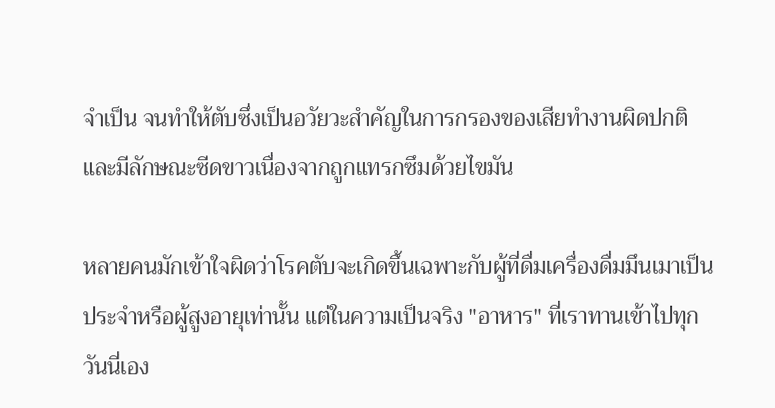จำเป็น จนทำให้ตับซึ่งเป็นอวัยวะสำคัญในการกรองของเสียทำงานผิดปกติและมีลักษณะซีดขาวเนื่องจากถูกแทรกซึมด้วยไขมัน

หลายคนมักเข้าใจผิดว่าโรคตับจะเกิดขึ้นเฉพาะกับผู้ที่ดื่มเครื่องดื่มมึนเมาเป็นประจำหรือผู้สูงอายุเท่านั้น แต่ในความเป็นจริง "อาหาร" ที่เราทานเข้าไปทุกวันนี่เอง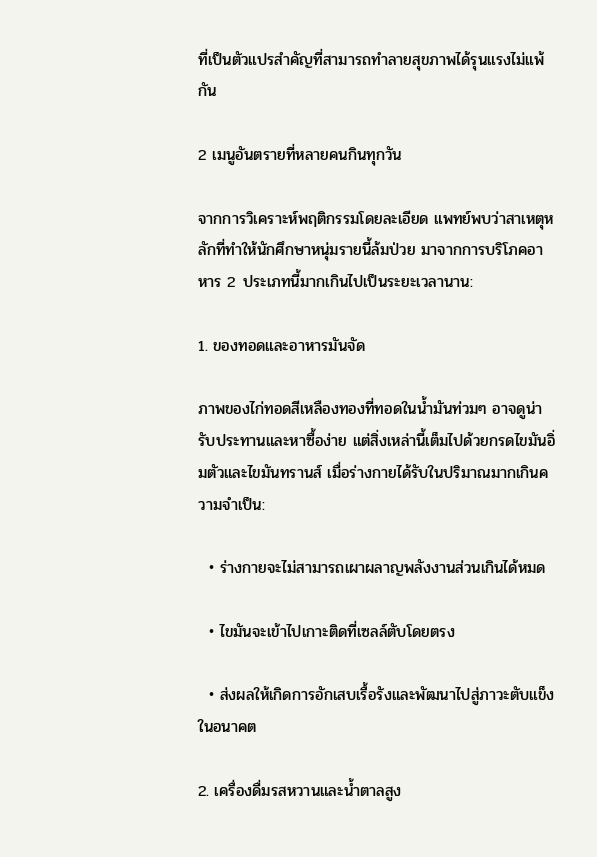ที่เป็นตัวแปรสำคัญที่สามารถทำลายสุขภาพได้รุนแรงไม่แพ้กัน

2 เมนูอันตรายที่หลายคนกินทุกวัน

จากการวิเคราะห์พฤติกรรมโดยละเอียด แพทย์พบว่าสาเหตุหลักที่ทำให้นักศึกษาหนุ่มรายนี้ล้มป่วย มาจากการบริโภคอาหาร 2 ประเภทนี้มากเกินไปเป็นระยะเวลานาน:

1. ของทอดและอาหารมันจัด

ภาพของไก่ทอดสีเหลืองทองที่ทอดในน้ำมันท่วมๆ อาจดูน่ารับประทานและหาซื้อง่าย แต่สิ่งเหล่านี้เต็มไปด้วยกรดไขมันอิ่มตัวและไขมันทรานส์ เมื่อร่างกายได้รับในปริมาณมากเกินความจำเป็น:

  • ร่างกายจะไม่สามารถเผาผลาญพลังงานส่วนเกินได้หมด

  • ไขมันจะเข้าไปเกาะติดที่เซลล์ตับโดยตรง

  • ส่งผลให้เกิดการอักเสบเรื้อรังและพัฒนาไปสู่ภาวะตับแข็งในอนาคต

2. เครื่องดื่มรสหวานและน้ำตาลสูง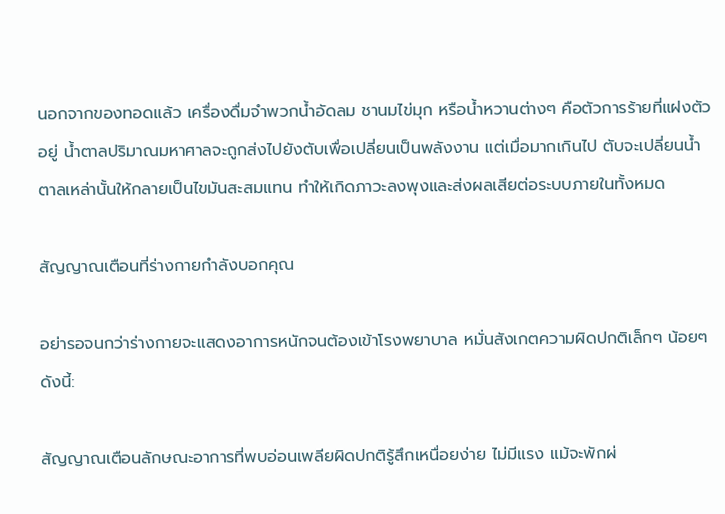นอกจากของทอดแล้ว เครื่องดื่มจำพวกน้ำอัดลม ชานมไข่มุก หรือน้ำหวานต่างๆ คือตัวการร้ายที่แฝงตัวอยู่ น้ำตาลปริมาณมหาศาลจะถูกส่งไปยังตับเพื่อเปลี่ยนเป็นพลังงาน แต่เมื่อมากเกินไป ตับจะเปลี่ยนน้ำตาลเหล่านั้นให้กลายเป็นไขมันสะสมแทน ทำให้เกิดภาวะลงพุงและส่งผลเสียต่อระบบภายในทั้งหมด

สัญญาณเตือนที่ร่างกายกำลังบอกคุณ

อย่ารอจนกว่าร่างกายจะแสดงอาการหนักจนต้องเข้าโรงพยาบาล หมั่นสังเกตความผิดปกติเล็กๆ น้อยๆ ดังนี้:

สัญญาณเตือนลักษณะอาการที่พบอ่อนเพลียผิดปกติรู้สึกเหนื่อยง่าย ไม่มีแรง แม้จะพักผ่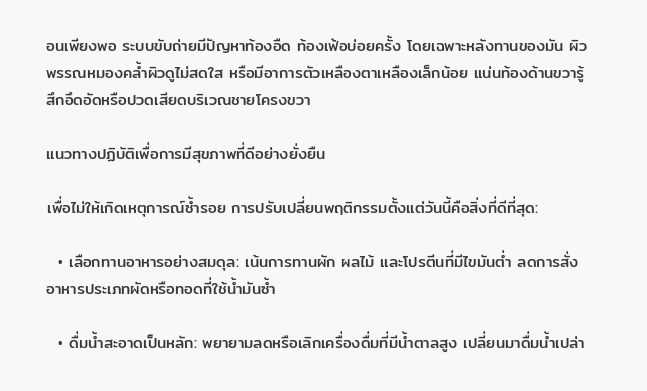อนเพียงพอ ระบบขับถ่ายมีปัญหาท้องอืด ท้องเฟ้อบ่อยครั้ง โดยเฉพาะหลังทานของมัน ผิวพรรณหมองคล้ำผิวดูไม่สดใส หรือมีอาการตัวเหลืองตาเหลืองเล็กน้อย แน่นท้องด้านขวารู้สึกอึดอัดหรือปวดเสียดบริเวณชายโครงขวา

แนวทางปฏิบัติเพื่อการมีสุขภาพที่ดีอย่างยั่งยืน

เพื่อไม่ให้เกิดเหตุการณ์ซ้ำรอย การปรับเปลี่ยนพฤติกรรมตั้งแต่วันนี้คือสิ่งที่ดีที่สุด:

  • เลือกทานอาหารอย่างสมดุล: เน้นการทานผัก ผลไม้ และโปรตีนที่มีไขมันต่ำ ลดการสั่งอาหารประเภทผัดหรือทอดที่ใช้น้ำมันซ้ำ

  • ดื่มน้ำสะอาดเป็นหลัก: พยายามลดหรือเลิกเครื่องดื่มที่มีน้ำตาลสูง เปลี่ยนมาดื่มน้ำเปล่า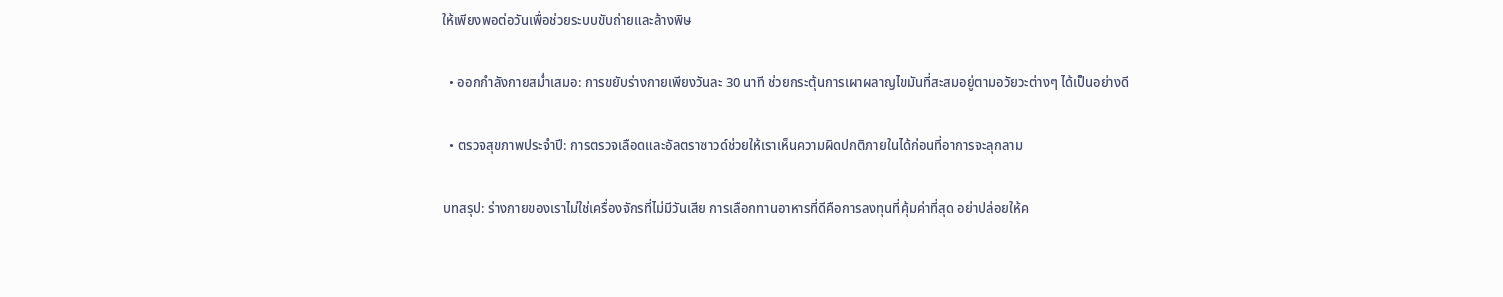ให้เพียงพอต่อวันเพื่อช่วยระบบขับถ่ายและล้างพิษ

  • ออกกำลังกายสม่ำเสมอ: การขยับร่างกายเพียงวันละ 30 นาที ช่วยกระตุ้นการเผาผลาญไขมันที่สะสมอยู่ตามอวัยวะต่างๆ ได้เป็นอย่างดี

  • ตรวจสุขภาพประจำปี: การตรวจเลือดและอัลตราซาวด์ช่วยให้เราเห็นความผิดปกติภายในได้ก่อนที่อาการจะลุกลาม

บทสรุป: ร่างกายของเราไม่ใช่เครื่องจักรที่ไม่มีวันเสีย การเลือกทานอาหารที่ดีคือการลงทุนที่คุ้มค่าที่สุด อย่าปล่อยให้ค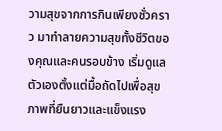วามสุขจากการกินเพียงชั่วคราว มาทำลายความสุขทั้งชีวิตของคุณและคนรอบข้าง เริ่มดูแลตัวเองตั้งแต่มื้อถัดไปเพื่อสุขภาพที่ยืนยาวและแข็งแรง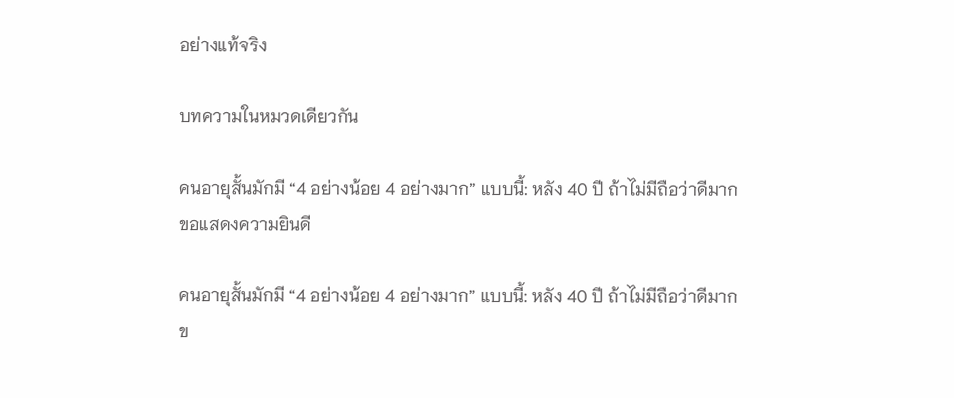อย่างแท้จริง

บทความในหมวดเดียวกัน

คนอายุสั้นมักมี “4 อย่างน้อย 4 อย่างมาก” แบบนี้: หลัง 40 ปี ถ้าไม่มีถือว่าดีมาก ขอแสดงความยินดี

คนอายุสั้นมักมี “4 อย่างน้อย 4 อย่างมาก” แบบนี้: หลัง 40 ปี ถ้าไม่มีถือว่าดีมาก ข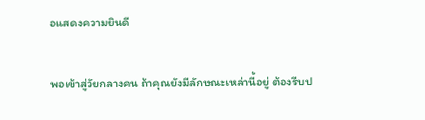อแสดงความยินดี

พอเข้าสู่วัยกลางคน ถ้าคุณยังมีลักษณะเหล่านี้อยู่ ต้องรีบป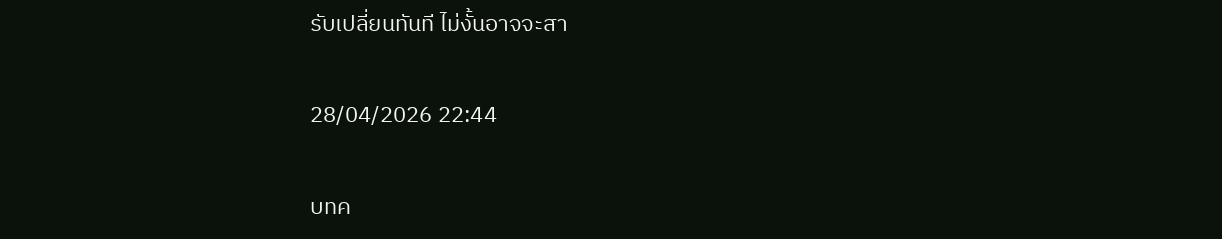รับเปลี่ยนทันที ไม่งั้นอาจจะสา

28/04/2026 22:44

บทค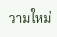วามใหม่